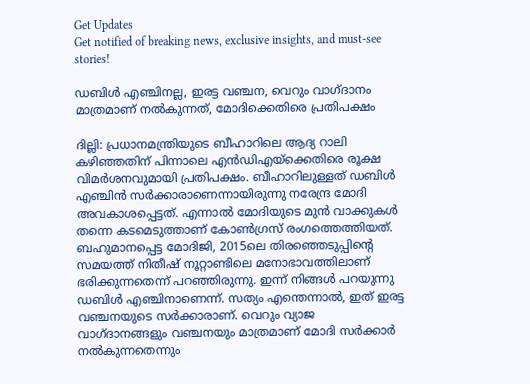Get Updates
Get notified of breaking news, exclusive insights, and must-see stories!

ഡബിള്‍ എഞ്ചിനല്ല, ഇരട്ട വഞ്ചന, വെറും വാഗ്ദാനം മാത്രമാണ് നല്‍കുന്നത്, മോദിക്കെതിരെ പ്രതിപക്ഷം

ദില്ലി: പ്രധാനമന്ത്രിയുടെ ബീഹാറിലെ ആദ്യ റാലി കഴിഞ്ഞതിന് പിന്നാലെ എന്‍ഡിഎയ്‌ക്കെതിരെ രൂക്ഷ വിമര്‍ശനവുമായി പ്രതിപക്ഷം. ബീഹാറിലുള്ളത് ഡബിള്‍ എഞ്ചിന്‍ സര്‍ക്കാരാണെന്നായിരുന്നു നരേന്ദ്ര മോദി അവകാശപ്പെട്ടത്. എന്നാല്‍ മോദിയുടെ മുന്‍ വാക്കുകള്‍ തന്നെ കടമെടുത്താണ് കോണ്‍ഗ്രസ് രംഗത്തെത്തിയത്. ബഹുമാനപ്പെട്ട മോദിജി, 2015ലെ തിരഞ്ഞെടുപ്പിന്റെ സമയത്ത് നിതീഷ് നൂറ്റാണ്ടിലെ മനോഭാവത്തിലാണ് ഭരിക്കുന്നതെന്ന് പറഞ്ഞിരുന്നു. ഇന്ന് നിങ്ങള്‍ പറയുന്നു ഡബിള്‍ എഞ്ചിനാണെന്ന്. സത്യം എന്തെന്നാല്‍, ഇത് ഇരട്ട വഞ്ചനയുടെ സര്‍ക്കാരാണ്. വെറും വ്യാജ വാഗ്ദാനങ്ങളും വഞ്ചനയും മാത്രമാണ് മോദി സര്‍ക്കാര്‍ നല്‍കുന്നതെന്നും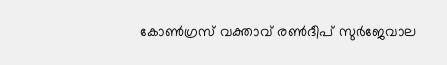കോണ്‍ഗ്രസ് വക്താവ് രണ്‍ദീപ് സുര്‍ജേവാല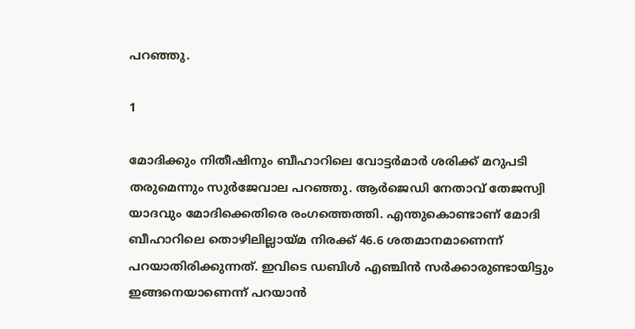പറഞ്ഞു.

1

മോദിക്കും നിതീഷിനും ബീഹാറിലെ വോട്ടര്‍മാര്‍ ശരിക്ക് മറുപടി തരുമെന്നും സുര്‍ജേവാല പറഞ്ഞു. ആര്‍ജെഡി നേതാവ് തേജസ്വി യാദവും മോദിക്കെതിരെ രംഗത്തെത്തി. എന്തുകൊണ്ടാണ് മോദി ബീഹാറിലെ തൊഴിലില്ലായ്മ നിരക്ക് 46.6 ശതമാനമാണെന്ന് പറയാതിരിക്കുന്നത്. ഇവിടെ ഡബിള്‍ എഞ്ചിന്‍ സര്‍ക്കാരുണ്ടായിട്ടും ഇങ്ങനെയാണെന്ന് പറയാന്‍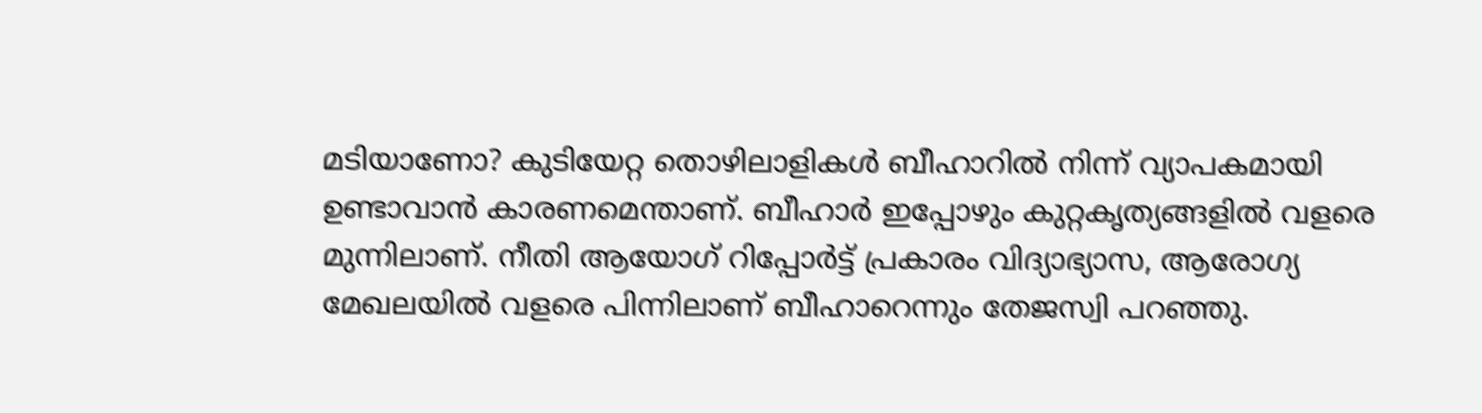മടിയാണോ? കുടിയേറ്റ തൊഴിലാളികള്‍ ബീഹാറില്‍ നിന്ന് വ്യാപകമായി ഉണ്ടാവാന്‍ കാരണമെന്താണ്. ബീഹാര്‍ ഇപ്പോഴും കുറ്റകൃത്യങ്ങളില്‍ വളരെ മുന്നിലാണ്. നീതി ആയോഗ് റിപ്പോര്‍ട്ട് പ്രകാരം വിദ്യാഭ്യാസ, ആരോഗ്യ മേഖലയില്‍ വളരെ പിന്നിലാണ് ബീഹാറെന്നും തേജസ്വി പറഞ്ഞു.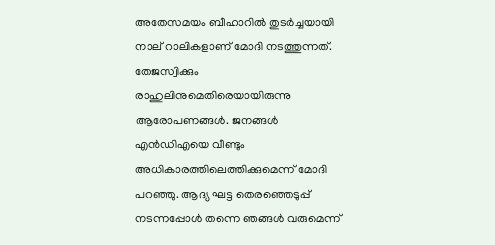അതേസമയം ബീഹാറില്‍ തുടര്‍ച്ചയായി നാല് റാലികളാണ് മോദി നടത്തുന്നത്. തേജസ്വിക്കും രാഹുലിനുമെതിരെയായിരുന്നു ആരോപണങ്ങള്‍. ജനങ്ങള്‍ എന്‍ഡിഎയെ വീണ്ടും അധികാരത്തിലെത്തിക്കുമെന്ന് മോദി പറഞ്ഞു. ആദ്യ ഘട്ട തെരഞ്ഞെടുപ്പ് നടന്നപ്പോള്‍ തന്നെ ഞങ്ങള്‍ വരുമെന്ന്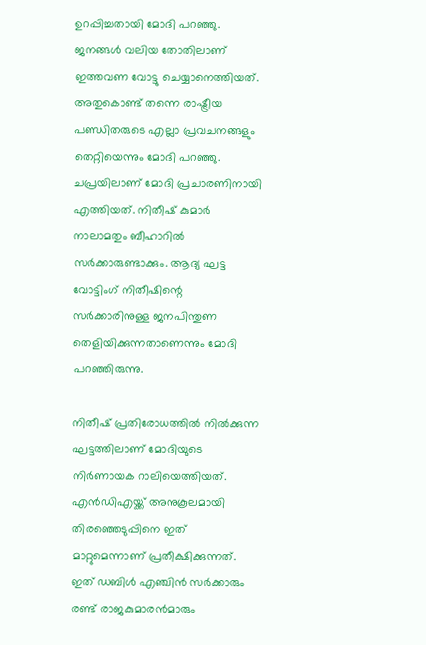ഉറപ്പിച്ചതായി മോദി പറഞ്ഞു. ജനങ്ങള്‍ വലിയ തോതിലാണ് ഇത്തവണ വോട്ടു ചെയ്യാനെത്തിയത്. അതുകൊണ്ട് തന്നെ രാഷ്ട്രീയ പണ്ഡിതരുടെ എല്ലാ പ്രവചനങ്ങളും തെറ്റിയെന്നും മോദി പറഞ്ഞു. ചപ്രയിലാണ് മോദി പ്രചാരണിനായി എത്തിയത്. നിതീഷ് കുമാര്‍ നാലാമതും ബീഹാറില്‍ സര്‍ക്കാരുണ്ടാക്കും. ആദ്യ ഘട്ട വോട്ടിംഗ് നിതീഷിന്റെ സര്‍ക്കാരിനുള്ള ജനപിന്തുണ തെളിയിക്കുന്നതാണെന്നും മോദി പറഞ്ഞിരുന്നു.

നിതീഷ് പ്രതിരോധത്തില്‍ നില്‍ക്കുന്ന ഘട്ടത്തിലാണ് മോദിയുടെ നിര്‍ണായക റാലിയെത്തിയത്. എന്‍ഡിഎയ്ക്ക് അനുകൂലമായി തിരഞ്ഞെടുപ്പിനെ ഇത് മാറ്റുമെന്നാണ് പ്രതീക്ഷിക്കുന്നത്. ഇത് ഡബിള്‍ എഞ്ചിന്‍ സര്‍ക്കാരും രണ്ട് രാജകുമാരന്‍മാരും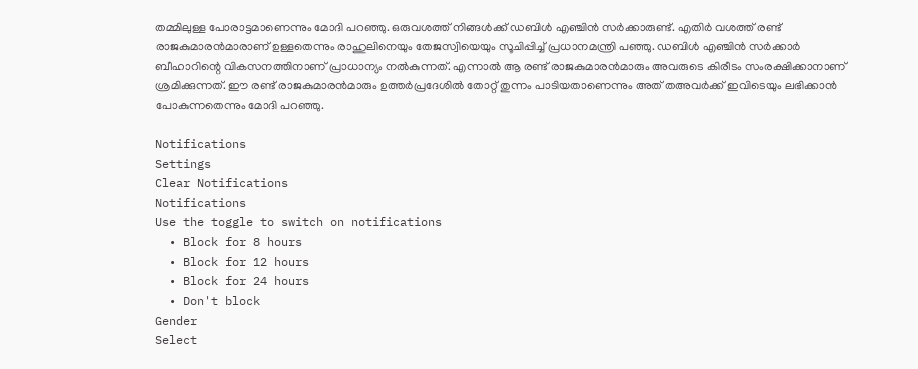തമ്മിലുള്ള പോരാട്ടമാണെന്നും മോദി പറഞ്ഞു. ഒരുവശത്ത് നിങ്ങള്‍ക്ക് ഡബിള്‍ എഞ്ചിന്‍ സര്‍ക്കാരുണ്ട്. എതിര്‍ വശത്ത് രണ്ട് രാജകുമാരന്‍മാരാണ് ഉള്ളതെന്നും രാഹുലിനെയും തേജസ്വിയെയും സൂചിപ്പിച്ച് പ്രധാനമന്ത്രി പഞ്ഞു. ഡബിള്‍ എഞ്ചിന്‍ സര്‍ക്കാര്‍ ബീഹാറിന്റെ വികസനത്തിനാണ് പ്രാധാന്യം നല്‍കുന്നത്. എന്നാല്‍ ആ രണ്ട് രാജകുമാരന്‍മാരും അവരുടെ കിരീടം സംരക്ഷിക്കാനാണ് ശ്രമിക്കുന്നത്. ഈ രണ്ട് രാജകുമാരന്‍മാരും ഉത്തര്‍പ്രദേശില്‍ തോറ്റ് തുന്നം പാടിയതാണെന്നും അത് തഅവര്‍ക്ക് ഇവിടെയും ലഭിക്കാന്‍ പോകുന്നതെന്നും മോദി പറഞ്ഞു.

Notifications
Settings
Clear Notifications
Notifications
Use the toggle to switch on notifications
  • Block for 8 hours
  • Block for 12 hours
  • Block for 24 hours
  • Don't block
Gender
Select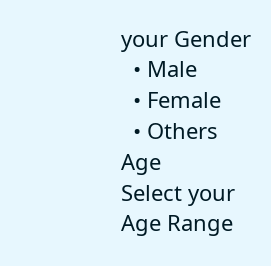your Gender
  • Male
  • Female
  • Others
Age
Select your Age Range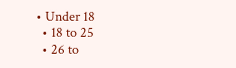• Under 18
  • 18 to 25
  • 26 to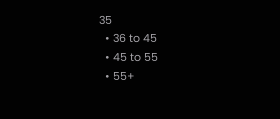35
  • 36 to 45
  • 45 to 55
  • 55+